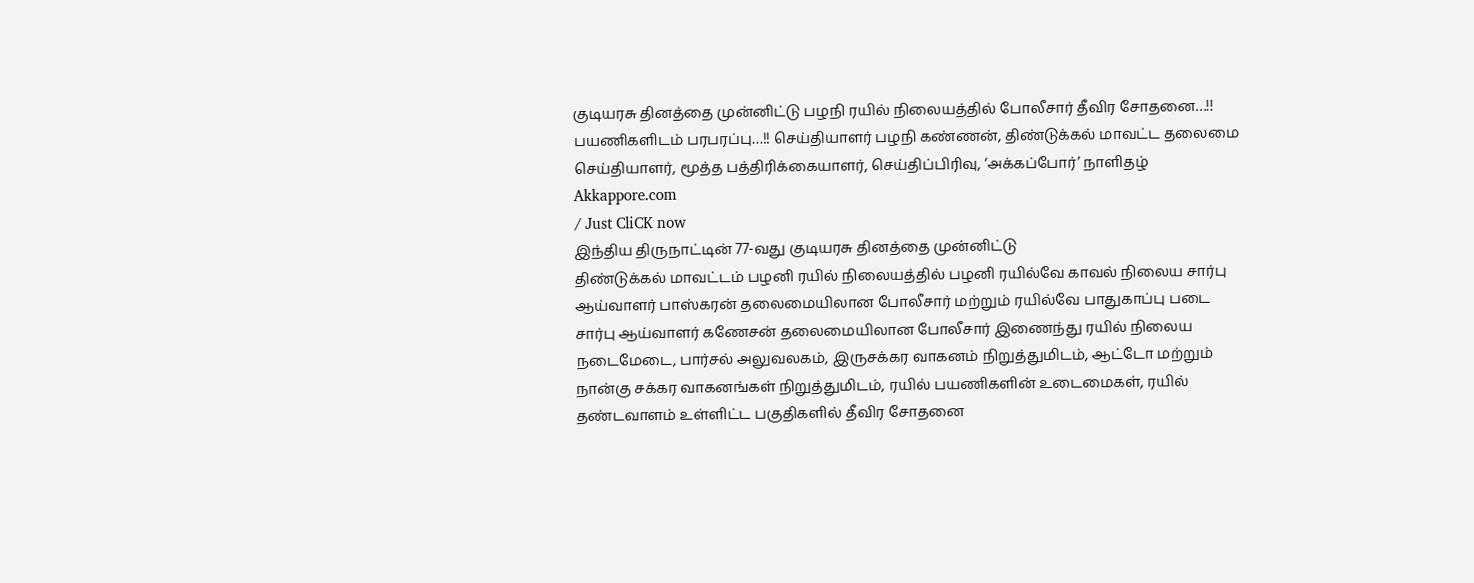குடியரசு தினத்தை முன்னிட்டு பழநி ரயில் நிலையத்தில் போலீசார் தீவிர சோதனை…!! பயணிகளிடம் பரபரப்பு…!! செய்தியாளர் பழநி கண்ணன், திண்டுக்கல் மாவட்ட தலைமை செய்தியாளர், மூத்த பத்திரிக்கையாளர், செய்திப்பிரிவு, ‘அக்கப்போர்’ நாளிதழ் Akkappore.com
/ Just CliCK now
இந்திய திருநாட்டின் 77-வது குடியரசு தினத்தை முன்னிட்டு
திண்டுக்கல் மாவட்டம் பழனி ரயில் நிலையத்தில் பழனி ரயில்வே காவல் நிலைய சார்பு ஆய்வாளர் பாஸ்கரன் தலைமையிலான போலீசார் மற்றும் ரயில்வே பாதுகாப்பு படை சார்பு ஆய்வாளர் கணேசன் தலைமையிலான போலீசார் இணைந்து ரயில் நிலைய நடைமேடை, பார்சல் அலுவலகம், இருசக்கர வாகனம் நிறுத்துமிடம், ஆட்டோ மற்றும் நான்கு சக்கர வாகனங்கள் நிறுத்துமிடம், ரயில் பயணிகளின் உடைமைகள், ரயில் தண்டவாளம் உள்ளிட்ட பகுதிகளில் தீவிர சோதனை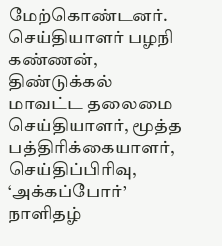மேற்கொண்டனர்.
செய்தியாளர் பழநி கண்ணன், திண்டுக்கல் மாவட்ட தலைமை செய்தியாளர், மூத்த பத்திரிக்கையாளர், செய்திப்பிரிவு, ‘அக்கப்போர்’ நாளிதழ்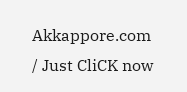Akkappore.com
/ Just CliCK now